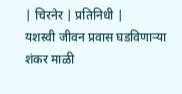| चिरनेर | प्रतिनिधी |
यशस्वी जीवन प्रवास घडविणाऱ्या शंकर माळी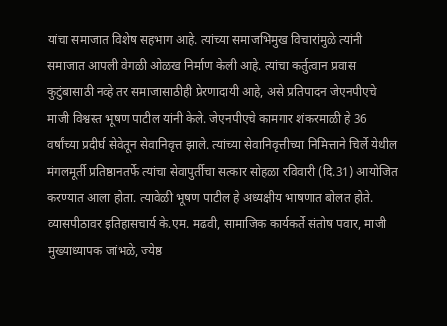यांचा समाजात विशेष सहभाग आहे. त्यांच्या समाजभिमुख विचारांमुळे त्यांनी समाजात आपली वेगळी ओळख निर्माण केली आहे. त्यांचा कर्तुत्वान प्रवास कुटुंबासाठी नव्हे तर समाजासाठीही प्रेरणादायी आहे, असे प्रतिपादन जेएनपीएचे माजी विश्वस्त भूषण पाटील यांनी केले. जेएनपीएचे कामगार शंकरमाळी हे 36 वर्षांच्या प्रदीर्घ सेवेतून सेवानिवृत्त झाले. त्यांच्या सेवानिवृत्तीच्या निमित्ताने चिर्ले येथील मंगलमूर्ती प्रतिष्ठानतर्फे त्यांचा सेवापुर्तीचा सत्कार सोहळा रविवारी (दि.31) आयोजित करण्यात आला होता. त्यावेळी भूषण पाटील हे अध्यक्षीय भाषणात बोलत होते. व्यासपीठावर इतिहासचार्य के.एम. मढवी, सामाजिक कार्यकर्ते संतोष पवार, माजी मुख्याध्यापक जांभळे, ज्येष्ठ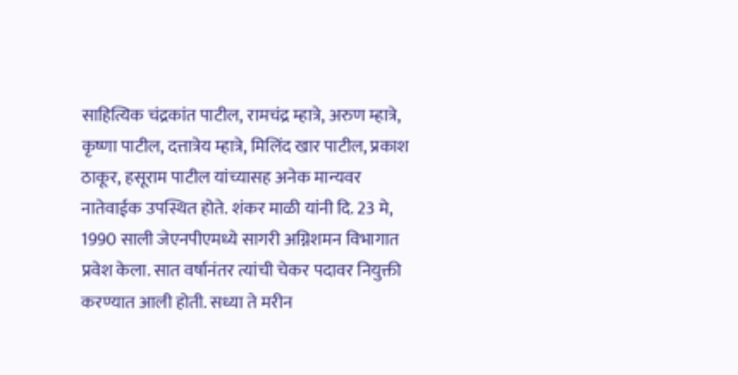साहित्यिक चंद्रकांत पाटील, रामचंद्र म्हात्रे, अरुण म्हात्रे, कृष्णा पाटील, दत्तात्रेय म्हात्रे, मिलिंद खार पाटील, प्रकाश ठाकूर, हसूराम पाटील यांच्यासह अनेक मान्यवर नातेवाईक उपस्थित होते. शंकर माळी यांनी दि. 23 मे, 1990 साली जेएनपीएमध्ये सागरी अग्निशमन विभागात प्रवेश केला. सात वर्षानंतर त्यांची चेकर पदावर नियुक्ती करण्यात आली होती. सध्या ते मरीन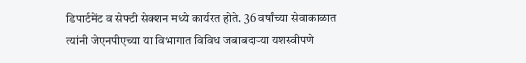डिपार्टमेंट व सेफ्टी सेक्शन मध्ये कार्यरत होते. 36 वर्षांच्या सेवाकाळात त्यांनी जेएनपीएच्या या विभागात विविध जबाबदाऱ्या यशस्वीपणे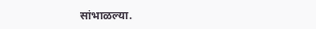सांभाळल्या.